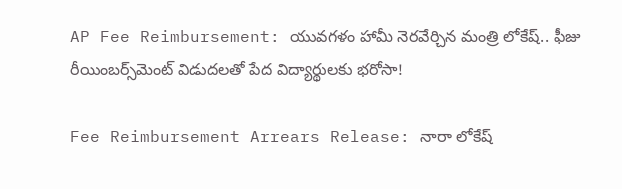AP Fee Reimbursement: యువగళం హామీ నెరవేర్చిన మంత్రి లోకేష్.. ఫీజు రీయింబర్స్‌మెంట్ విడుదలతో పేద విద్యార్థులకు భరోసా!

Fee Reimbursement Arrears Release: నారా లోకేష్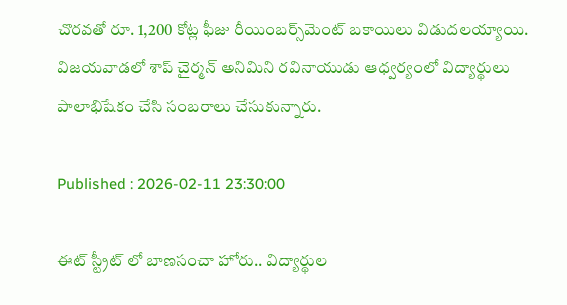చొరవతో రూ. 1,200 కోట్ల ఫీజు రీయింబర్స్‌మెంట్ బకాయిలు విడుదలయ్యాయి. విజయవాడలో శాప్ చైర్మన్ అనిమిని రవినాయుడు ఆధ్వర్యంలో విద్యార్థులు పాలాభిషేకం చేసి సంబరాలు చేసుకున్నారు.

Published : 2026-02-11 23:30:00

ఈట్ స్ట్రీట్ లో బాణసంచా హోరు.. విద్యార్థుల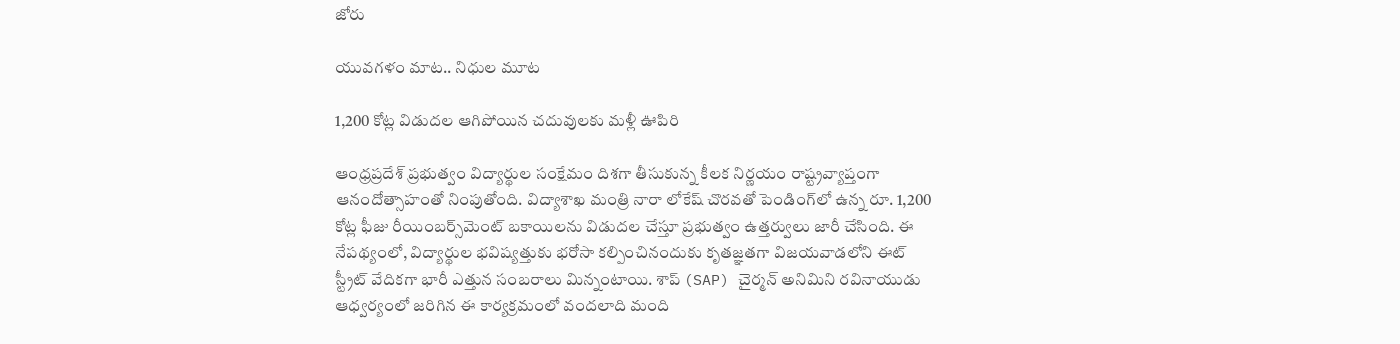జోరు

యువగళం మాట.. నిధుల మూట

1,200 కోట్ల విడుదల ఆగిపోయిన చదువులకు మళ్లీ ఊపిరి

ఆంధ్రప్రదేశ్ ప్రభుత్వం విద్యార్థుల సంక్షేమం దిశగా తీసుకున్న కీలక నిర్ణయం రాష్ట్రవ్యాప్తంగా ఆనందోత్సాహంతో నింపుతోంది. విద్యాశాఖ మంత్రి నారా లోకేష్ చొరవతో పెండింగ్‌లో ఉన్న రూ. 1,200 కోట్ల ఫీజు రీయింబర్స్‌మెంట్ బకాయిలను విడుదల చేస్తూ ప్రభుత్వం ఉత్తర్వులు జారీ చేసింది. ఈ నేపథ్యంలో, విద్యార్థుల భవిష్యత్తుకు భరోసా కల్పించినందుకు కృతజ్ఞతగా విజయవాడలోని ఈట్ స్ట్రీట్ వేదికగా భారీ ఎత్తున సంబరాలు మిన్నంటాయి. శాప్ (SAP) చైర్మన్ అనిమిని రవినాయుడు ఆధ్వర్యంలో జరిగిన ఈ కార్యక్రమంలో వందలాది మంది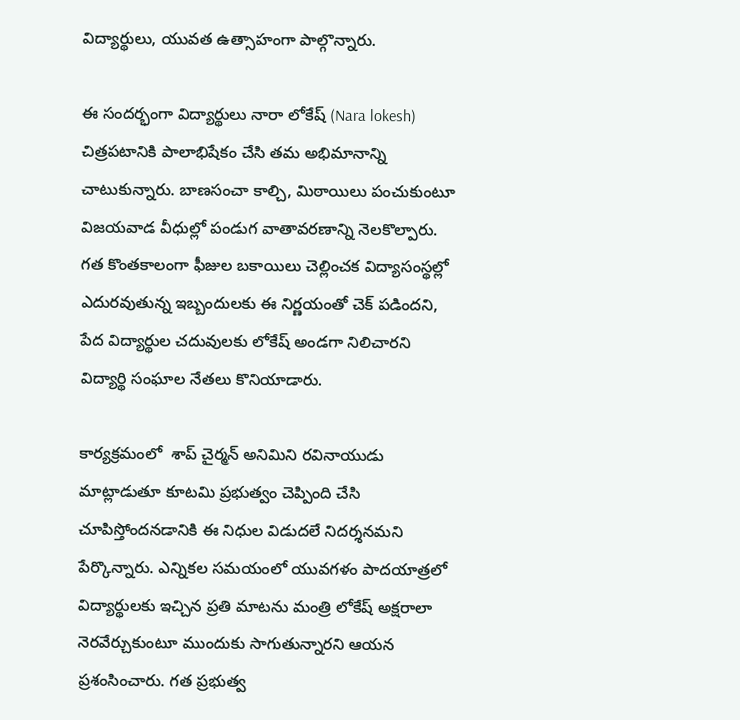విద్యార్థులు, యువత ఉత్సాహంగా పాల్గొన్నారు.

ఈ సందర్భంగా విద్యార్థులు నారా లోకేష్ (Nara lokesh) చిత్రపటానికి పాలాభిషేకం చేసి తమ అభిమానాన్ని చాటుకున్నారు. బాణసంచా కాల్చి, మిఠాయిలు పంచుకుంటూ విజయవాడ వీధుల్లో పండుగ వాతావరణాన్ని నెలకొల్పారు. గత కొంతకాలంగా ఫీజుల బకాయిలు చెల్లించక విద్యాసంస్థల్లో ఎదురవుతున్న ఇబ్బందులకు ఈ నిర్ణయంతో చెక్ పడిందని, పేద విద్యార్థుల చదువులకు లోకేష్ అండగా నిలిచారని విద్యార్థి సంఘాల నేతలు కొనియాడారు.

కార్యక్రమంలో  శాప్ చైర్మన్ అనిమిని రవినాయుడు మాట్లాడుతూ కూటమి ప్రభుత్వం చెప్పింది చేసి చూపిస్తోందనడానికి ఈ నిధుల విడుదలే నిదర్శనమని పేర్కొన్నారు. ఎన్నికల సమయంలో యువగళం పాదయాత్రలో విద్యార్థులకు ఇచ్చిన ప్రతి మాటను మంత్రి లోకేష్ అక్షరాలా నెరవేర్చుకుంటూ ముందుకు సాగుతున్నారని ఆయన ప్రశంసించారు. గత ప్రభుత్వ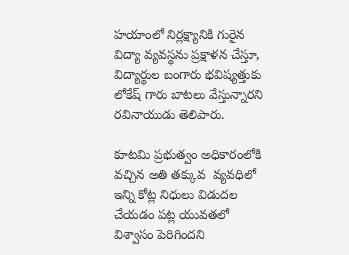హయాంలో నిర్లక్ష్యానికి గురైన విద్యా వ్యవస్థను ప్రక్షాళన చేస్తూ, విద్యార్థుల బంగారు భవిష్యత్తుకు లోకేష్ గారు బాటలు వేస్తున్నారని రవినాయుడు తెలిపారు.

కూటమి ప్రభుత్వం అధికారంలోకి వచ్చిన అతి తక్కువ  వ్యవధిలో  ఇన్ని కోట్ల నిధులు విడుదల చేయడం పట్ల యువతలో విశ్వాసం పెరిగిందని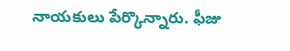నాయకులు పేర్కొన్నారు. ఫీజు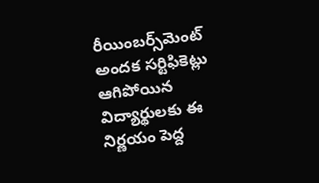రీయింబర్స్‌మెంట్ అందక సర్టిఫికెట్లు ఆగిపోయిన విద్యార్థులకు ఈ నిర్ణయం పెద్ద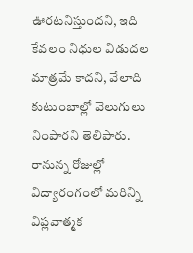ఊరటనిస్తుందని, ఇది కేవలం నిధుల విడుదల మాత్రమే కాదని, వేలాది కుటుంబాల్లో వెలుగులు నింపారని తెలిపారు. రానున్న రోజుల్లో విద్యారంగంలో మరిన్ని విప్లవాత్మక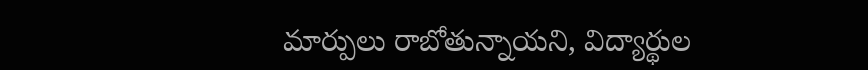మార్పులు రాబోతున్నాయని, విద్యార్థుల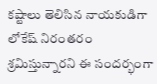కష్టాలు తెలిసిన నాయకుడిగా లోకేష్ నిరంతరం శ్రమిస్తున్నారని ఈ సందర్భంగా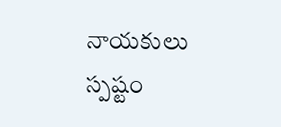నాయకులు స్పష్టం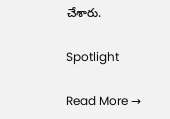చేశారు.

Spotlight

Read More →